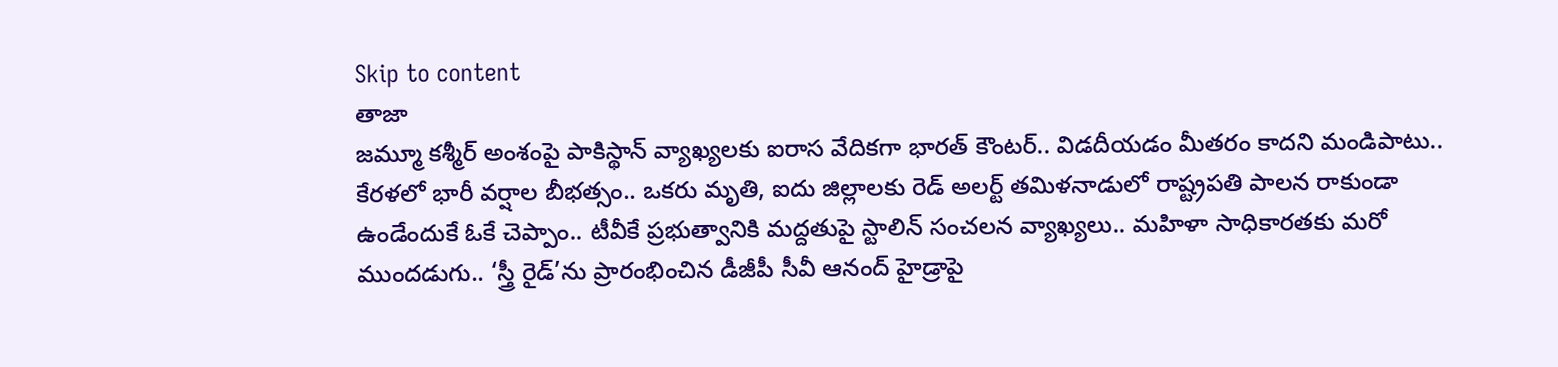Skip to content
తాజా
జమ్మూ కశ్మీర్ అంశంపై పాకిస్థాన్ వ్యాఖ్యలకు ఐరాస వేదికగా భారత్ కౌంటర్.. విడదీయడం మీతరం కాదని మండిపాటు.. కేరళలో భారీ వర్షాల బీభత్సం.. ఒకరు మృతి, ఐదు జిల్లాలకు రెడ్ అలర్ట్ తమిళనాడులో రాష్ట్రపతి పాలన రాకుండా ఉండేందుకే ఓకే చెప్పాం.. టీవీకే ప్రభుత్వానికి మద్దతుపై స్టాలిన్ సంచలన వ్యాఖ్యలు.. మహిళా సాధికారతకు మరో ముందడుగు.. ‘స్త్రీ రైడ్’ను ప్రారంభించిన డీజీపీ సీవీ ఆనంద్ హైడ్రాపై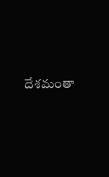దేశమంతా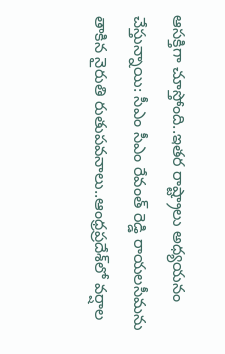ఆసక్తిగా చూస్తోంది..ఇతర రాష్ట్రాలు అధ్యయనం చేస్తున్నాయి: సీఎం సీఎం రేవంత్ రెడ్డి రాయలసీమను తాకిన నైరుతి రుతుపవనాలు..ఆంధ్రప్రదేశ్‌లో వర్షాల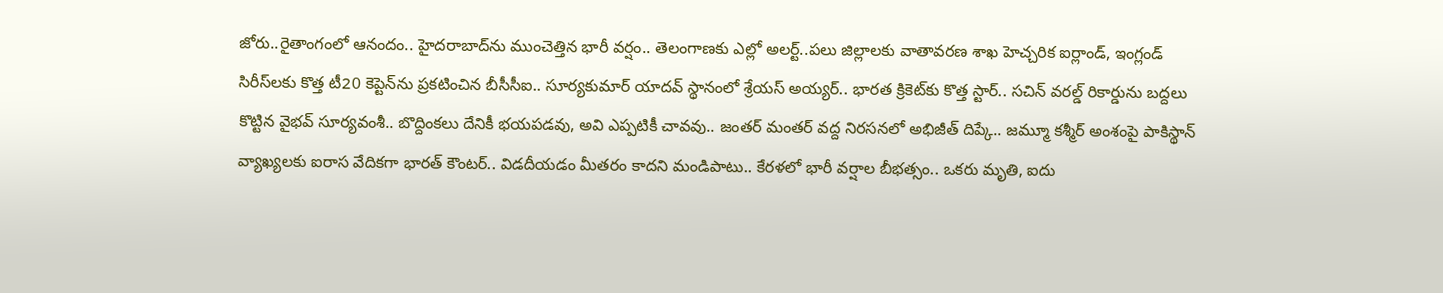జోరు..రైతాంగంలో ఆనందం.. హైదరాబాద్‌ను ముంచెత్తిన భారీ వర్షం.. తెలంగాణకు ఎల్లో అలర్ట్..పలు జిల్లాలకు వాతావరణ శాఖ హెచ్చరిక ఐర్లాండ్, ఇంగ్లండ్ సిరీస్‌లకు కొత్త టీ20 కెప్టెన్‌ను ప్రకటించిన బీసీసీఐ.. సూర్యకుమార్ యాదవ్ స్థానంలో శ్రేయస్ అయ్యర్.. భారత క్రికెట్‌కు కొత్త స్టార్.. సచిన్ వరల్డ్ రికార్డును బద్దలు కొట్టిన వైభవ్ సూర్యవంశీ.. బొద్దింకలు దేనికీ భయపడవు, అవి ఎప్పటికీ చావవు.. జంతర్ మంతర్ వద్ద నిరసనలో అభిజీత్ దిప్కే.. జమ్మూ కశ్మీర్ అంశంపై పాకిస్థాన్ వ్యాఖ్యలకు ఐరాస వేదికగా భారత్ కౌంటర్.. విడదీయడం మీతరం కాదని మండిపాటు.. కేరళలో భారీ వర్షాల బీభత్సం.. ఒకరు మృతి, ఐదు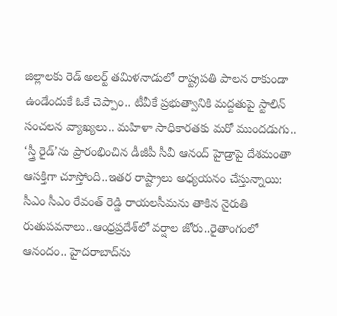జిల్లాలకు రెడ్ అలర్ట్ తమిళనాడులో రాష్ట్రపతి పాలన రాకుండా ఉండేందుకే ఓకే చెప్పాం.. టీవీకే ప్రభుత్వానికి మద్దతుపై స్టాలిన్ సంచలన వ్యాఖ్యలు.. మహిళా సాధికారతకు మరో ముందడుగు.. ‘స్త్రీ రైడ్’ను ప్రారంభించిన డీజీపీ సీవీ ఆనంద్ హైడ్రాపై దేశమంతా ఆసక్తిగా చూస్తోంది..ఇతర రాష్ట్రాలు అధ్యయనం చేస్తున్నాయి: సీఎం సీఎం రేవంత్ రెడ్డి రాయలసీమను తాకిన నైరుతి రుతుపవనాలు..ఆంధ్రప్రదేశ్‌లో వర్షాల జోరు..రైతాంగంలో ఆనందం.. హైదరాబాద్‌ను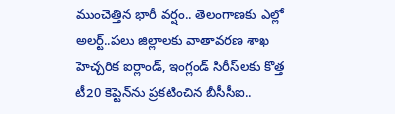ముంచెత్తిన భారీ వర్షం.. తెలంగాణకు ఎల్లో అలర్ట్..పలు జిల్లాలకు వాతావరణ శాఖ హెచ్చరిక ఐర్లాండ్, ఇంగ్లండ్ సిరీస్‌లకు కొత్త టీ20 కెప్టెన్‌ను ప్రకటించిన బీసీసీఐ..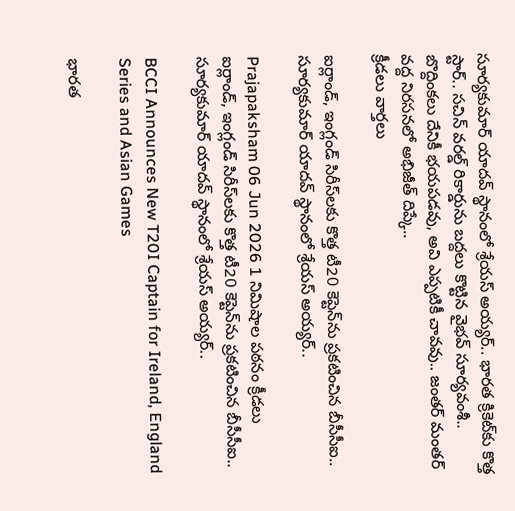సూర్యకుమార్ యాదవ్ స్థానంలో శ్రేయస్ అయ్యర్.. భారత క్రికెట్‌కు కొత్త స్టార్.. సచిన్ వరల్డ్ రికార్డును బద్దలు కొట్టిన వైభవ్ సూర్యవంశీ.. బొద్దింకలు దేనికీ భయపడవు, అవి ఎప్పటికీ చావవు.. జంతర్ మంతర్ వద్ద నిరసనలో అభిజీత్ దిప్కే..
క్రీడలు వార్తలు

ఐర్లాండ్, ఇంగ్లండ్ సిరీస్‌లకు కొత్త టీ20 కెప్టెన్‌ను ప్రకటించిన బీసీసీఐ.. సూర్యకుమార్ యాదవ్ స్థానంలో శ్రేయస్ అయ్యర్..

Prajapaksham 06 Jun 2026 1 నిమిషాల పఠనం క్రీడలు
ఐర్లాండ్, ఇంగ్లండ్ సిరీస్‌లకు కొత్త టీ20 కెప్టెన్‌ను ప్రకటించిన బీసీసీఐ.. సూర్యకుమార్ యాదవ్ స్థానంలో శ్రేయస్ అయ్యర్..

BCCI Announces New T20I Captain for Ireland, England Series and Asian Games

భారత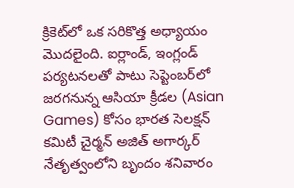క్రికెట్‌లో ఒక సరికొత్త అధ్యాయం మొదలైంది. ఐర్లాండ్, ఇంగ్లండ్ పర్యటనలతో పాటు సెప్టెంబర్‌లో జరగనున్న ఆసియా క్రీడల (Asian Games) కోసం భారత సెలక్షన్ కమిటీ చైర్మన్ అజిత్ అగార్కర్ నేతృత్వంలోని బృందం శనివారం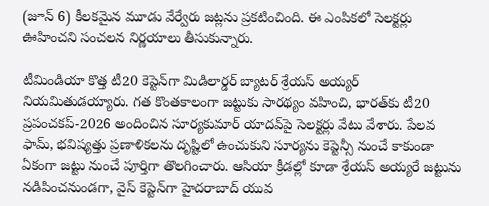(జూన్ 6) కీలకమైన మూడు వేర్వేరు జట్లను ప్రకటించింది. ఈ ఎంపికలో సెలక్టర్లు ఊహించని సంచలన నిర్ణయాలు తీసుకున్నారు.

టీమిండియా కొత్త టీ20 కెప్టెన్‌గా మిడిలార్డర్ బ్యాటర్ శ్రేయస్ అయ్యర్ నియమితుడయ్యారు. గత కొంతకాలంగా జట్టుకు సారథ్యం వహించి, భారత్‌కు టీ20 ప్రపంచకప్-2026 అందించిన సూర్యకుమార్ యాదవ్‌పై సెలక్టర్లు వేటు వేశారు. పేలవ ఫామ్, భవిష్యత్తు ప్రణాళికలను దృష్టిలో ఉంచుకుని సూర్యను కెప్టెన్సీ నుంచే కాకుండా ఏకంగా జట్టు నుంచే పూర్తిగా తొలగించారు. ఆసియా క్రీడల్లో కూడా శ్రేయస్ అయ్యరే జట్టును నడిపించనుండగా, వైస్ కెప్టెన్‌గా హైదరాబాద్ యువ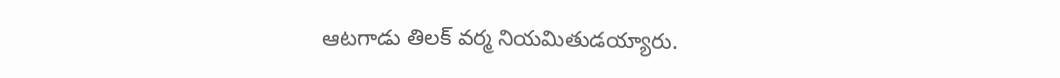ఆటగాడు తిలక్ వర్మ నియమితుడయ్యారు.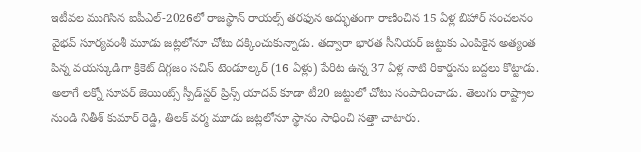ఇటీవల ముగిసిన ఐపీఎల్-2026లో రాజస్థాన్ రాయల్స్ తరఫున అద్భుతంగా రాణించిన 15 ఏళ్ల బిహార్ సంచలనం వైభవ్ సూర్యవంశీ మూడు జట్లలోనూ చోటు దక్కించుకున్నాడు. తద్వారా భారత సీనియర్ జట్టుకు ఎంపికైన అత్యంత పిన్న వయస్కుడిగా క్రికెట్ దిగ్గజం సచిన్ టెండూల్కర్ (16 ఏళ్లు) పేరిట ఉన్న 37 ఏళ్ల నాటి రికార్డును బద్దలు కొట్టాడు. అలాగే లక్నో సూపర్ జెయింట్స్ స్పీడ్‌స్టర్ ప్రిన్స్ యాదవ్ కూడా టీ20 జట్టులో చోటు సంపాదించాడు. తెలుగు రాష్ట్రాల నుండి నితీశ్ కుమార్ రెడ్డి, తిలక్ వర్మ మూడు జట్లలోనూ స్థానం సాధించి సత్తా చాటారు.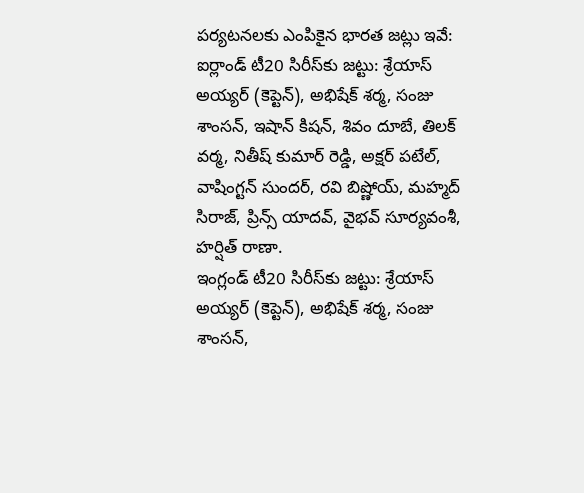పర్యటనలకు ఎంపికైన భారత జట్లు ఇవే:
ఐర్లాండ్ టీ20 సిరీస్‌కు జట్టు: శ్రేయాస్ అయ్యర్ (కెప్టెన్‌), అభిషేక్ శర్మ, సంజు శాంసన్, ఇషాన్ కిషన్, శివం దూబే, తిలక్ వర్మ, నితీష్ కుమార్ రెడ్డి, అక్షర్ పటేల్, వాషింగ్టన్ సుందర్, రవి బిష్ణోయ్, మహ్మద్ సిరాజ్, ప్రిన్స్ యాదవ్, వైభవ్ సూర్యవంశీ, హర్షిత్ రాణా.
ఇంగ్లండ్ టీ20 సిరీస్‌కు జట్టు: శ్రేయాస్ అయ్యర్ (కెప్టెన్‌), అభిషేక్ శర్మ, సంజు శాంసన్,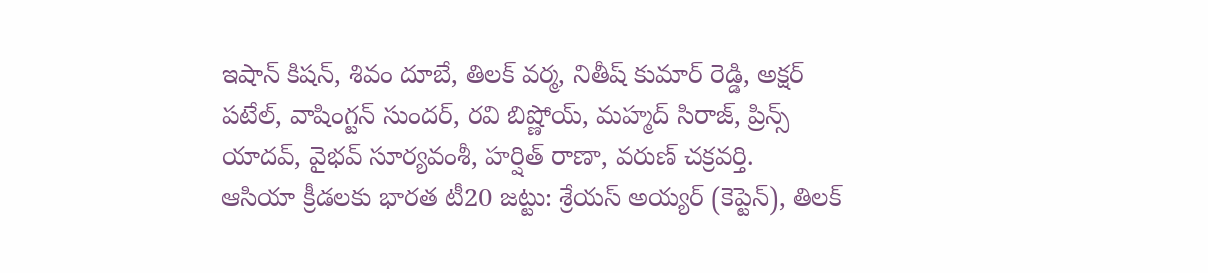ఇషాన్ కిషన్, శివం దూబే, తిలక్ వర్మ, నితీష్ కుమార్ రెడ్డి, అక్షర్ పటేల్, వాషింగ్టన్ సుందర్, రవి బిష్ణోయ్, మహ్మద్ సిరాజ్, ప్రిన్స్ యాదవ్, వైభవ్ సూర్యవంశీ, హర్షిత్ రాణా, వరుణ్ చక్రవర్తి.
ఆసియా క్రీడలకు భారత టీ20 జట్టు: శ్రేయస్‌ అయ్యర్‌ (కెప్టెన్‌), తిలక్‌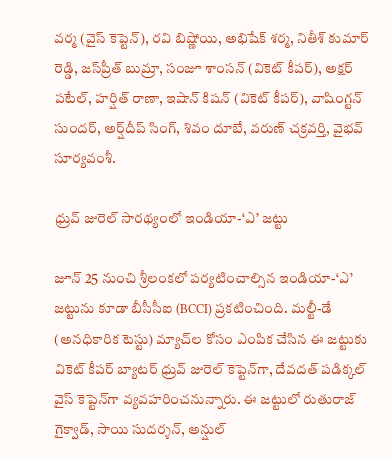వర్మ (వైస్‌ కెప్టెన్‌), రవి బిష్ణోయి, అభిషేక్‌ శర్మ, నితీశ్‌ కుమార్‌ రెడ్డి, జస్‌ప్రీత్‌ బుమ్రా, సంజూ శాంసన్‌ (వికెట్‌ కీపర్‌), అక్షర్‌ పటేల్‌, హర్షిత్‌ రాణా, ఇషాన్‌ కిషన్‌ (వికెట్‌ కీపర్‌), వాషింగ్టన్‌ సుందర్‌, అర్ష్‌దీప్‌ సింగ్‌, శివం దూబే, వరుణ్ చక్రవర్తి, వైభవ్‌ సూర్యవంశీ.

ధ్రువ్ జురెల్ సారథ్యంలో ఇండియా-‘ఎ’ జట్టు

జూన్ 25 నుంచి శ్రీలంకలో పర్యటించాల్సిన ఇండియా-‘ఎ’ జట్టును కూడా బీసీసీఐ (BCCI) ప్రకటించింది. మల్టీ-డే (అనధికారిక టెస్టు) మ్యాచ్‌ల కోసం ఎంపిక చేసిన ఈ జట్టుకు వికెట్ కీపర్ బ్యాటర్ ధ్రువ్ జురెల్ కెప్టెన్‌గా, దేవదత్ పడిక్కల్ వైస్ కెప్టెన్‌గా వ్యవహరించనున్నారు. ఈ జట్టులో రుతురాజ్ గైక్వాడ్, సాయి సుదర్శన్, అన్షుల్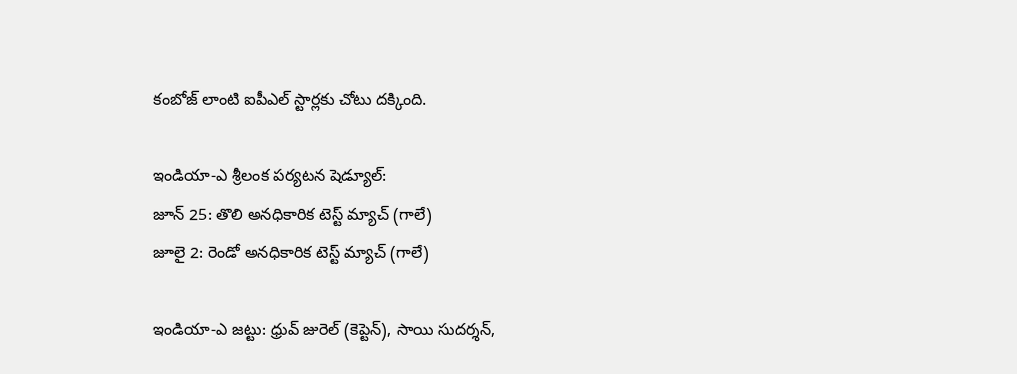కంబోజ్ లాంటి ఐపీఎల్ స్టార్లకు చోటు దక్కింది.

ఇండియా-ఎ శ్రీలంక పర్యటన షెడ్యూల్:
జూన్ 25: తొలి అనధికారిక టెస్ట్ మ్యాచ్ (గాలే)
జూలై 2: రెండో అనధికారిక టెస్ట్ మ్యాచ్ (గాలే)

ఇండియా-ఎ జట్టు: ధ్రువ్ జురెల్ (కెప్టెన్), సాయి సుదర్శన్,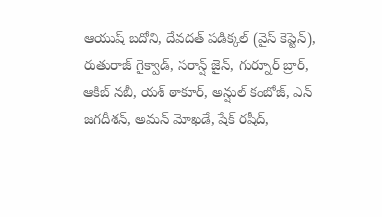ఆయుష్ బదోని, దేవదత్ పడిక్కల్ (వైస్ కెప్టెన్), రుతురాజ్ గైక్వాడ్, సరాన్ష్ జైన్, గుర్నూర్ బ్రార్, ఆకిబ్ నబీ, యశ్ ఠాకూర్, అన్షుల్ కంబోజ్‌, ఎన్‌ జగదీశన్‌, అమన్‌ మోఖడే, షేక్‌ రషీద్‌,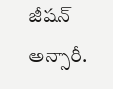జీషన్‌ అన్సారీ.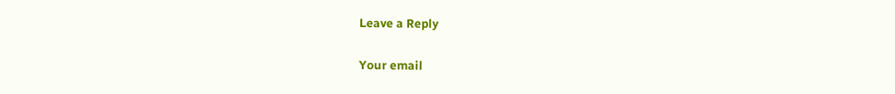Leave a Reply

Your email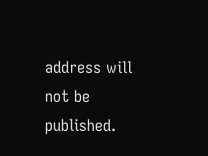address will not be published.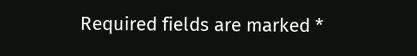Required fields are marked *